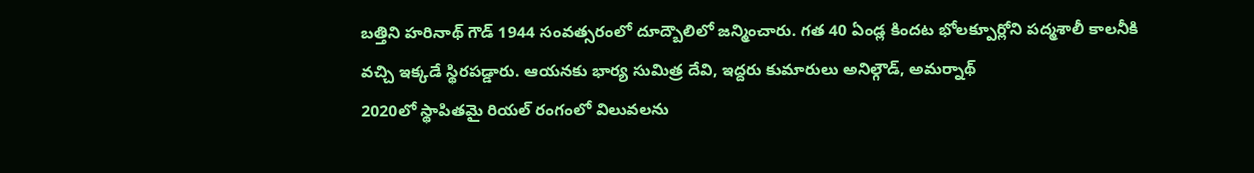బత్తిని హరినాథ్ గౌడ్ 1944 సంవత్సరంలో దూద్బౌలిలో జన్మించారు. గత 40 ఏండ్ల కిందట భోలక్పూర్లోని పద్మశాలీ కాలనీకి వచ్చి ఇక్కడే స్థిరపడ్డారు. ఆయనకు భార్య సుమిత్ర దేవి, ఇద్దరు కుమారులు అనిల్గౌడ్, అమర్నాథ్
2020లో స్థాపితమై రియల్ రంగంలో విలువలను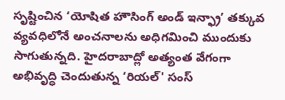సృష్టించిన ‘యోషిత హౌసింగ్ అండ్ ఇన్ఫ్రా’ తక్కువ వ్యవధిలోనే అంచనాలను అధిగమించి ముందుకు సాగుతున్నది. హైదరాబాద్లో అత్యంత వేగంగా అభివృద్ధి చెందుతున్న ‘రియల్' సంస్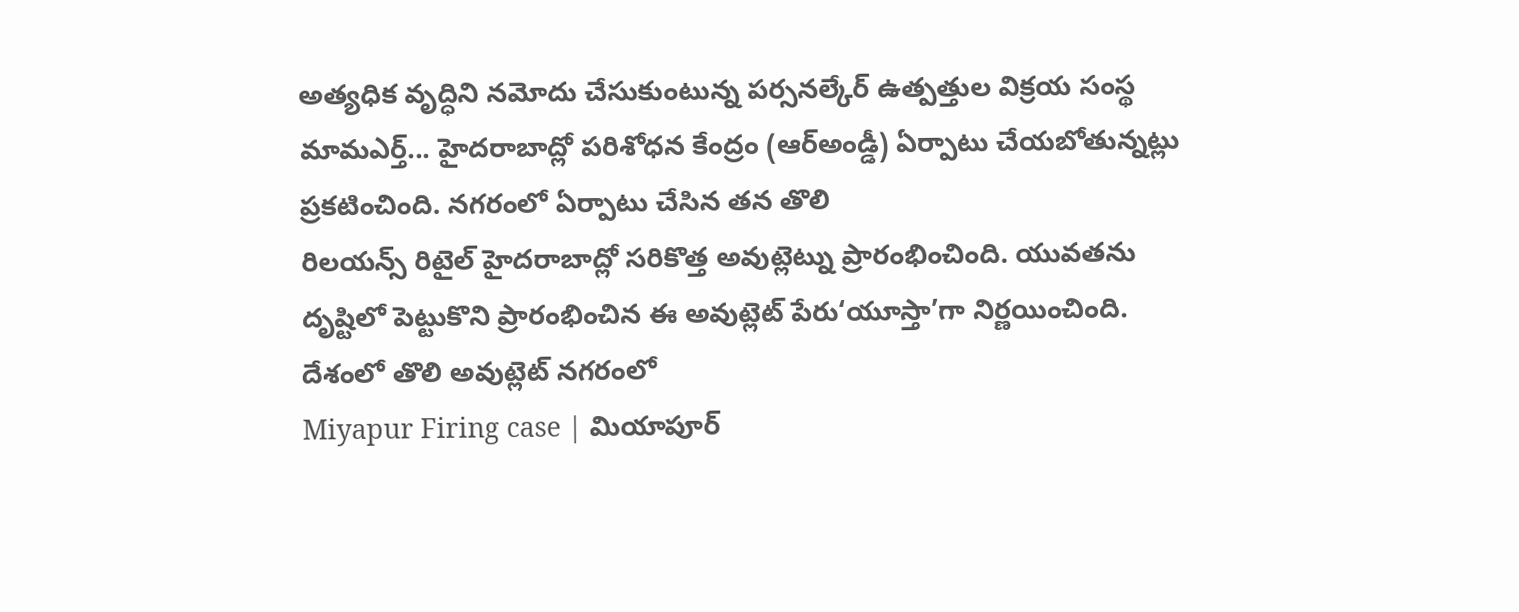అత్యధిక వృద్ధిని నమోదు చేసుకుంటున్న పర్సనల్కేర్ ఉత్పత్తుల విక్రయ సంస్థ మామఎర్త్... హైదరాబాద్లో పరిశోధన కేంద్రం (ఆర్అండ్డీ) ఏర్పాటు చేయబోతున్నట్లు ప్రకటించింది. నగరంలో ఏర్పాటు చేసిన తన తొలి
రిలయన్స్ రిటైల్ హైదరాబాద్లో సరికొత్త అవుట్లెట్ను ప్రారంభించింది. యువతను దృష్టిలో పెట్టుకొని ప్రారంభించిన ఈ అవుట్లెట్ పేరు‘యూస్తా’గా నిర్ణయించింది. దేశంలో తొలి అవుట్లెట్ నగరంలో
Miyapur Firing case | మియాపూర్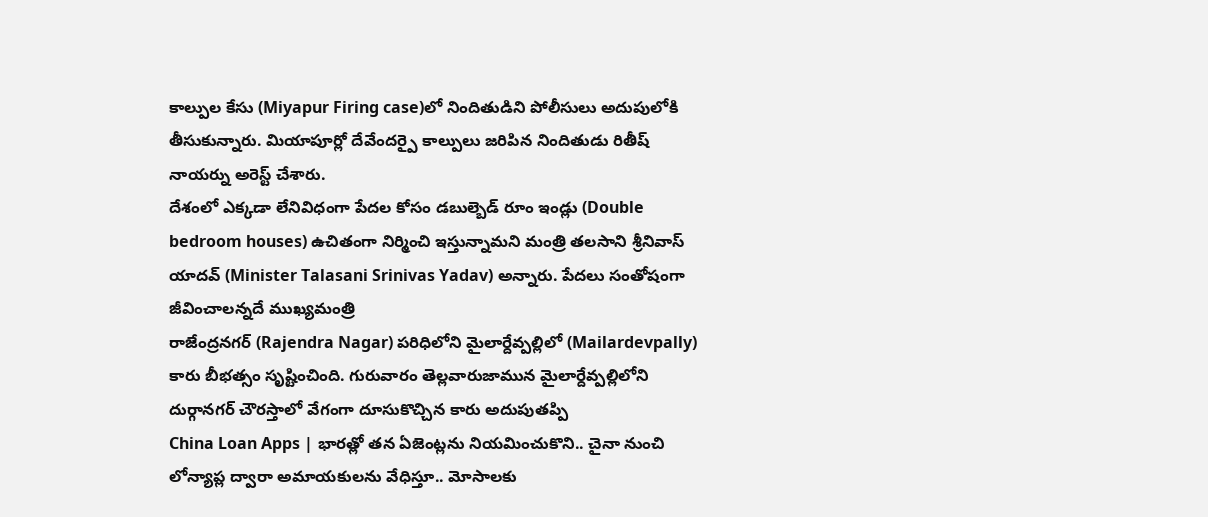కాల్పుల కేసు (Miyapur Firing case)లో నిందితుడిని పోలీసులు అదుపులోకి తీసుకున్నారు. మియాపూర్లో దేవేందర్పై కాల్పులు జరిపిన నిందితుడు రితీష్ నాయర్ను అరెస్ట్ చేశారు.
దేశంలో ఎక్కడా లేనివిధంగా పేదల కోసం డబుల్బెడ్ రూం ఇండ్లు (Double bedroom houses) ఉచితంగా నిర్మించి ఇస్తున్నామని మంత్రి తలసాని శ్రీనివాస్ యాదవ్ (Minister Talasani Srinivas Yadav) అన్నారు. పేదలు సంతోషంగా జీవించాలన్నదే ముఖ్యమంత్రి
రాజేంద్రనగర్ (Rajendra Nagar) పరిధిలోని మైలార్దేవ్పల్లిలో (Mailardevpally) కారు బీభత్సం సృష్టించింది. గురువారం తెల్లవారుజామున మైలార్దేవ్పల్లిలోని దుర్గానగర్ చౌరస్తాలో వేగంగా దూసుకొచ్చిన కారు అదుపుతప్పి
China Loan Apps | భారత్లో తన ఏజెంట్లను నియమించుకొని.. చైనా నుంచి లోన్యాప్ల ద్వారా అమాయకులను వేధిస్తూ.. మోసాలకు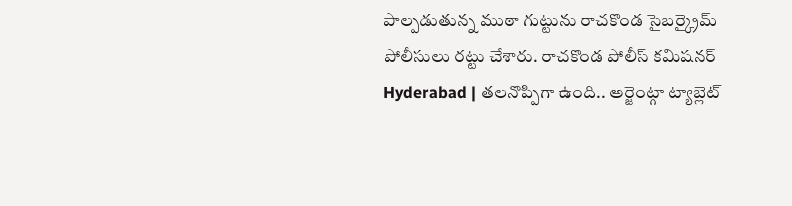పాల్పడుతున్న ముఠా గుట్టును రాచకొండ సైబర్క్రైమ్ పోలీసులు రట్టు చేశారు. రాచకొండ పోలీస్ కమిషనర్
Hyderabad | తలనొప్పిగా ఉంది.. అర్జెంట్గా ట్యాబ్లెట్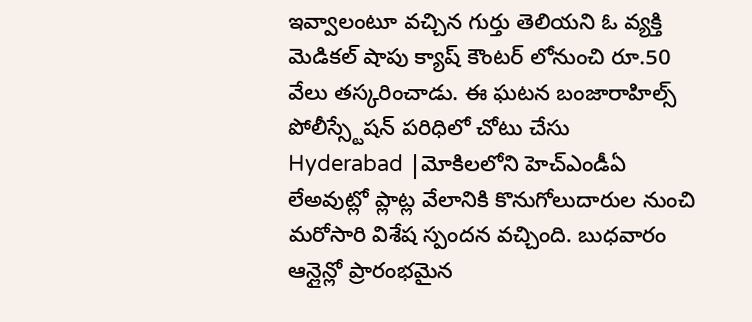ఇవ్వాలంటూ వచ్చిన గుర్తు తెలియని ఓ వ్యక్తి మెడికల్ షాపు క్యాష్ కౌంటర్ లోనుంచి రూ.50 వేలు తస్కరించాడు. ఈ ఘటన బంజారాహిల్స్ పోలీస్స్టేషన్ పరిధిలో చోటు చేసు
Hyderabad |మోకిలలోని హెచ్ఎండీఏ లేఅవుట్లో ప్లాట్ల వేలానికి కొనుగోలుదారుల నుంచి మరోసారి విశేష స్పందన వచ్చింది. బుధవారం ఆన్లైన్లో ప్రారంభమైన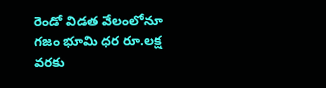రెండో విడత వేలంలోనూ గజం భూమి ధర రూ.లక్ష వరకు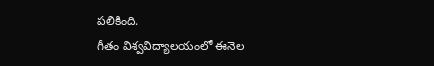పలికింది.
గీతం విశ్వవిద్యాలయంలో ఈనెల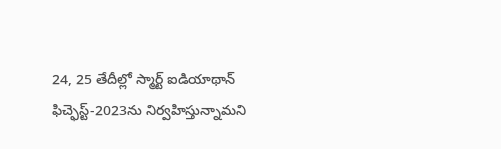24, 25 తేదీల్లో స్మార్ట్ ఐడియాథాన్ ఫిచ్ఫెస్ట్-2023ను నిర్వహిస్తున్నామని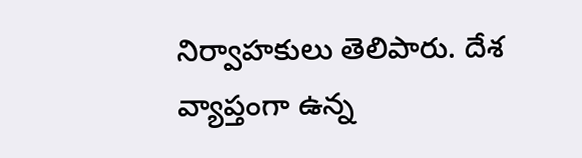నిర్వాహకులు తెలిపారు. దేశ వ్యాప్తంగా ఉన్న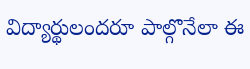విద్యార్థులందరూ పాల్గొనేలా ఈ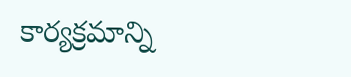కార్యక్రమాన్ని